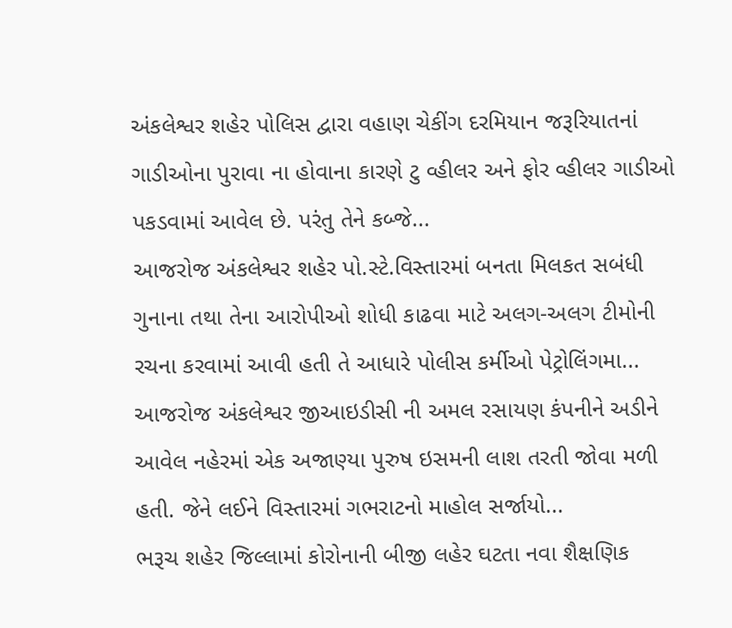અંકલેશ્વર શહેર પોલિસ દ્વારા વહાણ ચેકીંગ દરમિયાન જરૂરિયાતનાં ગાડીઓના પુરાવા ના હોવાના કારણે ટુ વ્હીલર અને ફોર વ્હીલર ગાડીઓ પકડવામાં આવેલ છે. પરંતુ તેને કબ્જે...
આજરોજ અંકલેશ્વર શહેર પો.સ્ટે.વિસ્તારમાં બનતા મિલકત સબંધી ગુનાના તથા તેના આરોપીઓ શોધી કાઢવા માટે અલગ-અલગ ટીમોની રચના કરવામાં આવી હતી તે આધારે પોલીસ કર્મીઓ પેટ્રોલિંગમા...
આજરોજ અંકલેશ્વર જીઆઇડીસી ની અમલ રસાયણ કંપનીને અડીને આવેલ નહેરમાં એક અજાણ્યા પુરુષ ઇસમની લાશ તરતી જોવા મળી હતી. જેને લઈને વિસ્તારમાં ગભરાટનો માહોલ સર્જાયો...
ભરૂચ શહેર જિલ્લામાં કોરોનાની બીજી લહેર ઘટતા નવા શૈક્ષણિક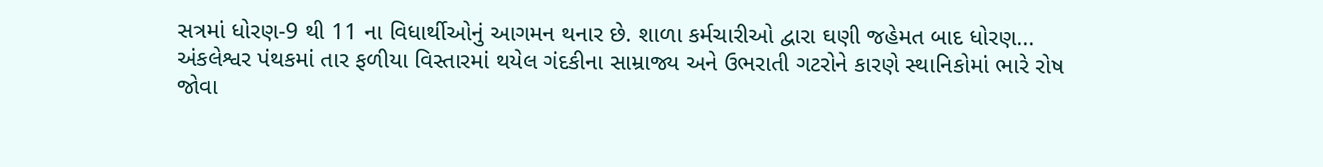સત્રમાં ધોરણ-9 થી 11 ના વિધાર્થીઓનું આગમન થનાર છે. શાળા કર્મચારીઓ દ્વારા ઘણી જહેમત બાદ ધોરણ...
અંકલેશ્વર પંથકમાં તાર ફળીયા વિસ્તારમાં થયેલ ગંદકીના સામ્રાજ્ય અને ઉભરાતી ગટરોને કારણે સ્થાનિકોમાં ભારે રોષ જોવા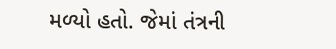મળ્યો હતો. જેમાં તંત્રની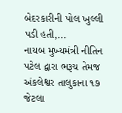બેદરકારીની પોલ ખુલ્લી પડી હતી,...
નાયબ મુખ્યમંત્રી નીતિન પટેલ દ્વારા ભરૂચ તેમજ અંકલેશ્વર તાલુકાના ૧૭ જેટલા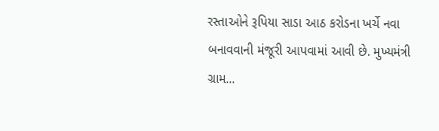રસ્તાઓને રૂપિયા સાડા આઠ કરોડના ખર્ચે નવા બનાવવાની મંજૂરી આપવામાં આવી છે. મુખ્યમંત્રી ગ્રામ...